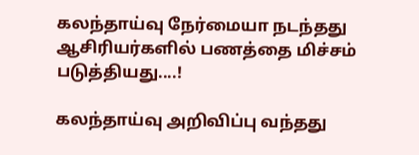கலந்தாய்வு நேர்மையா நடந்தது ஆசிரியர்களில் பணத்தை மிச்சம் படுத்தியது....!

கலந்தாய்வு அறிவிப்பு வந்தது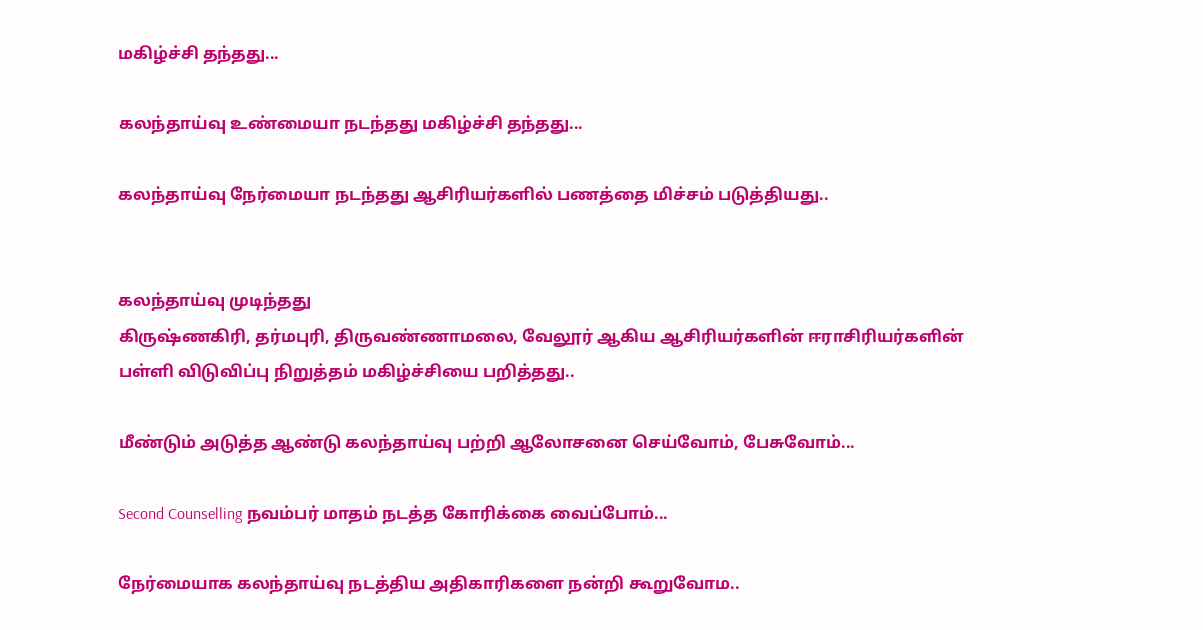மகிழ்ச்சி தந்தது...

கலந்தாய்வு உண்மையா நடந்தது மகிழ்ச்சி தந்தது...

கலந்தாய்வு நேர்மையா நடந்தது ஆசிரியர்களில் பணத்தை மிச்சம் படுத்தியது..


கலந்தாய்வு முடிந்தது
கிருஷ்ணகிரி, தர்மபுரி, திருவண்ணாமலை, வேலூர் ஆகிய ஆசிரியர்களின் ஈராசிரியர்களின் பள்ளி விடுவிப்பு நிறுத்தம் மகிழ்ச்சியை பறித்தது..

மீண்டும் அடுத்த ஆண்டு கலந்தாய்வு பற்றி ஆலோசனை செய்வோம், பேசுவோம்...

Second Counselling நவம்பர் மாதம் நடத்த கோரிக்கை வைப்போம்...

நேர்மையாக கலந்தாய்வு நடத்திய அதிகாரிகளை நன்றி கூறுவோம..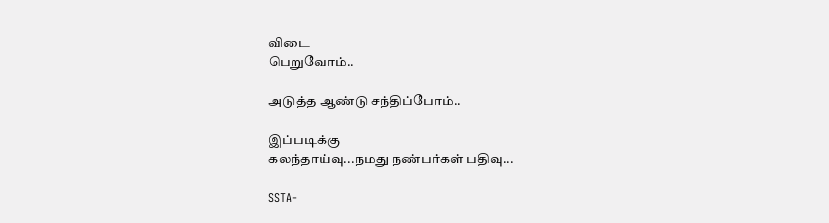விடை
பெறுவோம்..

அடுத்த ஆண்டு சந்திப்போம்..

இப்படிக்கு
கலந்தாய்வு...நமது நண்பர்கள் பதிவு...

SSTA-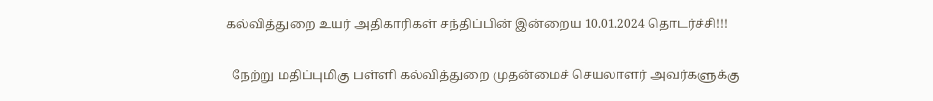கல்வித்துறை உயர் அதிகாரிகள் சந்திப்பின் இன்றைய 10.01.2024 தொடர்ச்சி!!!

  நேற்று மதிப்புமிகு பள்ளி கல்வித்துறை முதன்மைச் செயலாளர் அவர்களுக்கு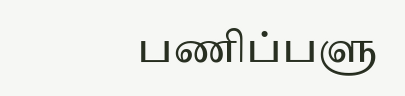பணிப்பளு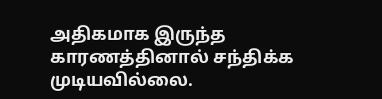அதிகமாக இருந்த காரணத்தினால் சந்திக்க முடியவில்லை.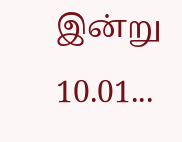இன்று 10.01...